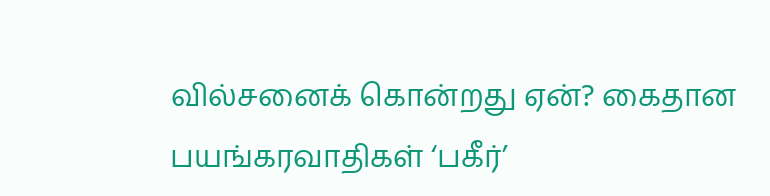வில்சனைக் கொன்றது ஏன்? கைதான பயங்கரவாதிகள் ‘பகீர்’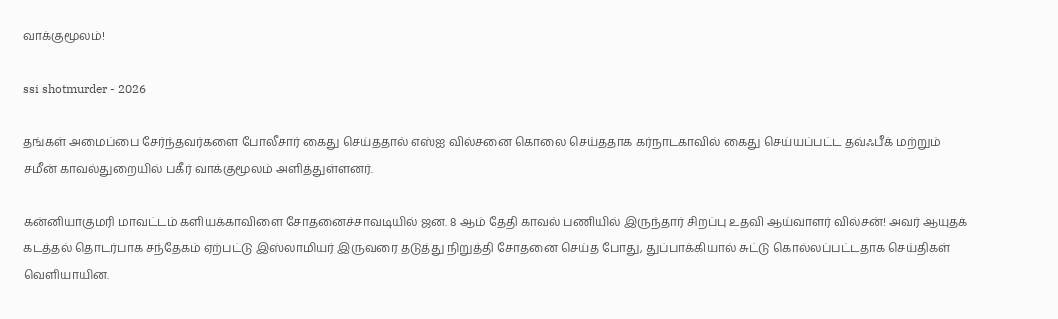வாக்குமூலம்!

ssi shotmurder - 2026

தங்கள் அமைப்பை சேர்ந்தவர்களை போலீசார் கைது செய்ததால் எஸ்ஐ வில்சனை கொலை செய்ததாக கர்நாடகாவில் கைது செய்யப்பட்ட தவ்ஃபீக் மற்றும் சமீன் காவல்துறையில் பகீர் வாக்குமூலம் அளித்துள்ளனர்.

கன்னியாகுமரி மாவட்டம் களியக்காவிளை சோதனைச்சாவடியில் ஜன. 8 ஆம் தேதி காவல் பணியில் இருந்தார் சிறப்பு உதவி ஆய்வாளர் வில்சன்! அவர் ஆயுதக் கடத்தல் தொடர்பாக சந்தேகம் ஏற்பட்டு இஸ்லாமியர் இருவரை தடுத்து நிறுத்தி சோதனை செய்த போது, துப்பாக்கியால் சுட்டு கொல்லப்பட்டதாக செய்திகள் வெளியாயின.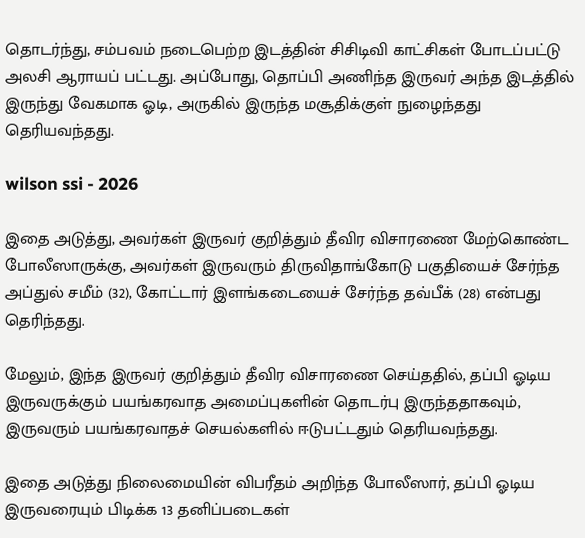தொடர்ந்து, சம்பவம் நடைபெற்ற இடத்தின் சிசிடிவி காட்சிகள் போடப்பட்டு அலசி ஆராயப் பட்டது. அப்போது, தொப்பி அணிந்த இருவர் அந்த இடத்தில் இருந்து வேகமாக ஓடி, அருகில் இருந்த மசூதிக்குள் நுழைந்தது தெரியவந்தது.

wilson ssi - 2026

இதை அடுத்து, அவர்கள் இருவர் குறித்தும் தீவிர விசாரணை மேற்கொண்ட போலீஸாருக்கு, அவர்கள் இருவரும் திருவிதாங்கோடு பகுதியைச் சேர்ந்த அப்துல் சமீம் (32), கோட்டார் இளங்கடையைச் சேர்ந்த தவ்பீக் (28) என்பது தெரிந்தது.

மேலும், இந்த இருவர் குறித்தும் தீவிர விசாரணை செய்ததில், தப்பி ஓடிய இருவருக்கும் பயங்கரவாத அமைப்புகளின் தொடர்பு இருந்ததாகவும், இருவரும் பயங்கரவாதச் செயல்களில் ஈடுபட்டதும் தெரியவந்தது.

இதை அடுத்து நிலைமையின் விபரீதம் அறிந்த போலீஸார், தப்பி ஓடிய இருவரையும் பிடிக்க 13 தனிப்படைகள்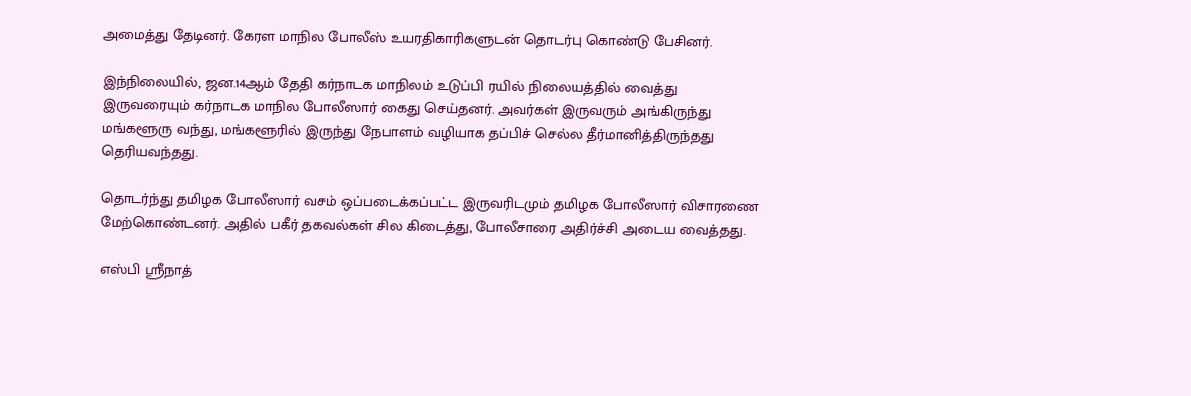அமைத்து தேடினர். கேரள மாநில போலீஸ் உயரதிகாரிகளுடன் தொடர்பு கொண்டு பேசினர்.

இந்நிலையில், ஜன.14ஆம் தேதி கர்நாடக மாநிலம் உடுப்பி ரயில் நிலையத்தில் வைத்து இருவரையும் கர்நாடக மாநில போலீஸார் கைது செய்தனர். அவர்கள் இருவரும் அங்கிருந்து மங்களூரு வந்து, மங்களூரில் இருந்து நேபாளம் வழியாக தப்பிச் செல்ல தீர்மானித்திருந்தது தெரியவந்தது.

தொடர்ந்து தமிழக போலீஸார் வசம் ஒப்படைக்கப்பட்ட இருவரிடமும் தமிழக போலீஸார் விசாரணை மேற்கொண்டனர். அதில் பகீர் தகவல்கள் சில கிடைத்து, போலீசாரை அதிர்ச்சி அடைய வைத்தது.

எஸ்பி ஸ்ரீநாத்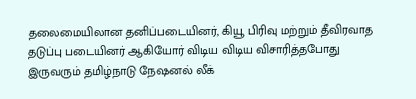தலைமையிலான தனிப்படையினர், கியூ பிரிவு மற்றும் தீவிரவாத தடுப்பு படையினர் ஆகியோர் விடிய விடிய விசாரித்தபோது இருவரும் தமிழ்நாடு நேஷனல் லீக்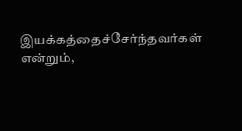இயக்கத்தைச்சேர்ந்தவர்கள் என்றும்,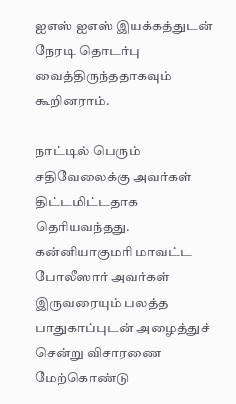ஐஎஸ் ஐஎஸ் இயக்கத்துடன் நேரடி தொடர்பு வைத்திருந்ததாகவும் கூறினராம்.

நாட்டில் பெரும் சதிவேலைக்கு அவர்கள் திட்டமிட்டதாக தெரியவந்தது. கன்னியாகுமரி மாவட்ட போலீஸார் அவர்கள் இருவரையும் பலத்த பாதுகாப்புடன் அழைத்துச் சென்று விசாரணை மேற்கொண்டு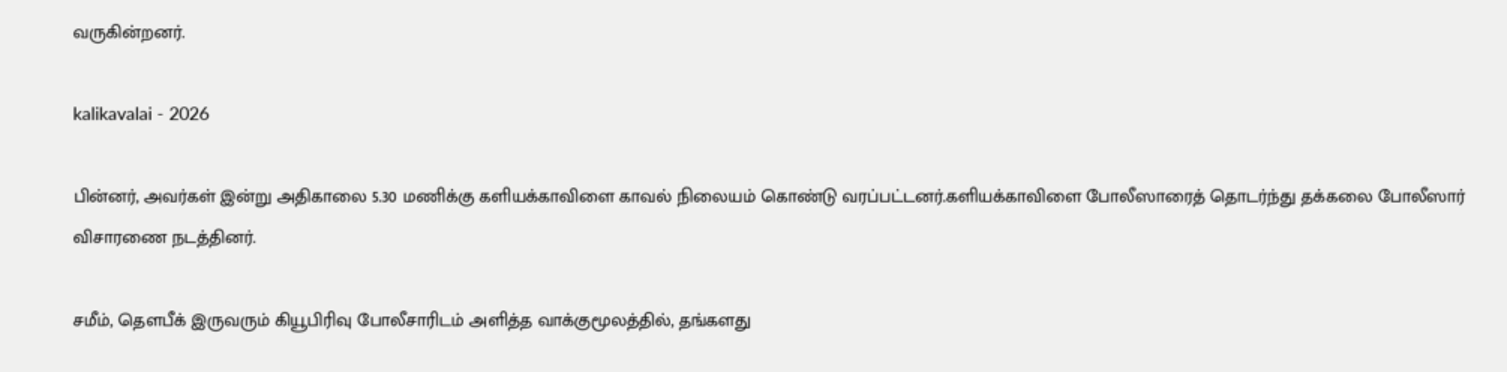வருகின்றனர்.

kalikavalai - 2026

பின்னர், அவர்கள் இன்று அதிகாலை 5.30 மணிக்கு களியக்காவிளை காவல் நிலையம் கொண்டு வரப்பட்டனர்.களியக்காவிளை போலீஸாரைத் தொடர்ந்து தக்கலை போலீஸார் விசாரணை நடத்தினர்.

சமீம், தௌபீக் இருவரும் கியூபிரிவு போலீசாரிடம் அளித்த வாக்குமூலத்தில், தங்களது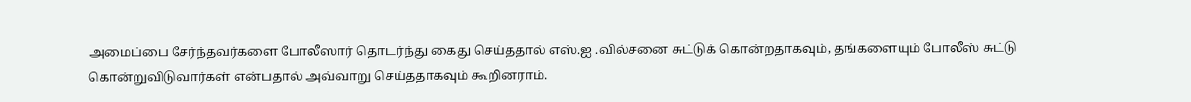அமைப்பை சேர்ந்தவர்களை போலீஸார் தொடர்ந்து கைது செய்ததால் எஸ்.ஐ .வில்சனை சுட்டுக் கொன்றதாகவும், தங்களையும் போலீஸ் சுட்டு கொன்றுவிடுவார்கள் என்பதால் அவ்வாறு செய்ததாகவும் கூறினராம்.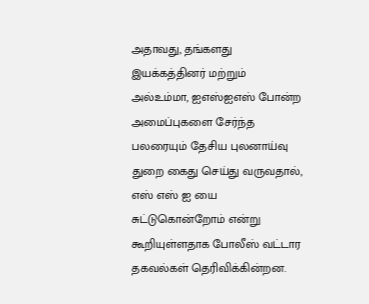அதாவது, தங்களது இயக்கத்தினர் மற்றும் அல்உம்மா, ஐஎஸ்ஐஎஸ் போன்ற அமைப்புகளை சேர்ந்த பலரையும் தேசிய புலனாய்வு துறை கைது செய்து வருவதால், எஸ் எஸ் ஐ யை சுட்டுகொன்றோம் என்று கூறியுள்ளதாக போலீஸ் வட்டார தகவல்கள் தெரிவிக்கின்றன.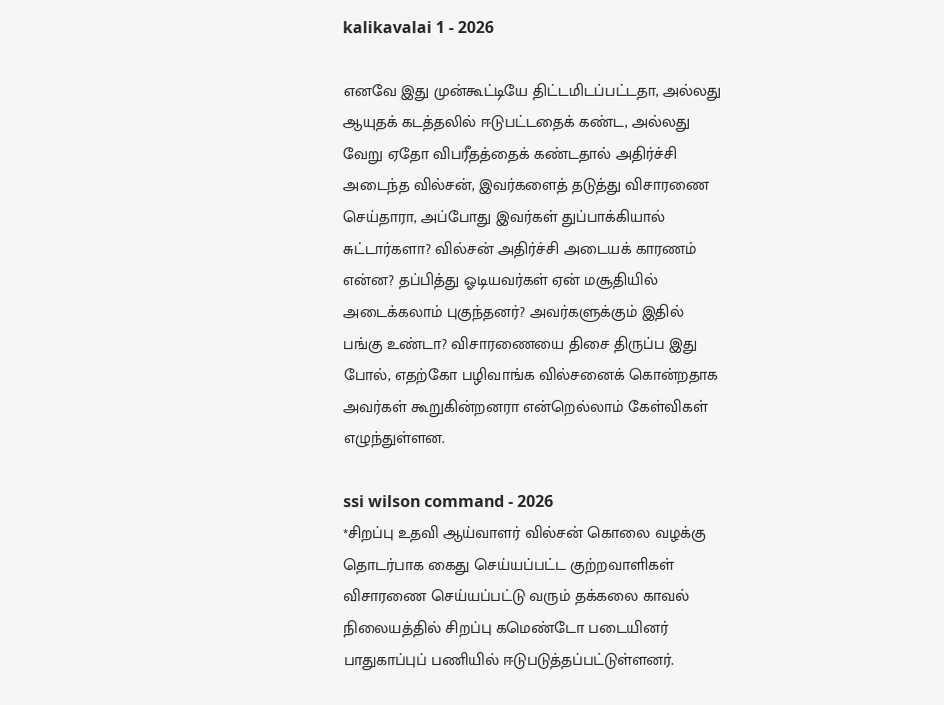kalikavalai 1 - 2026

எனவே இது முன்கூட்டியே திட்டமிடப்பட்டதா, அல்லது ஆயுதக் கடத்தலில் ஈடுபட்டதைக் கண்ட, அல்லது வேறு ஏதோ விபரீதத்தைக் கண்டதால் அதிர்ச்சி அடைந்த வில்சன், இவர்களைத் தடுத்து விசாரணை செய்தாரா, அப்போது இவர்கள் துப்பாக்கியால் சுட்டார்களா? வில்சன் அதிர்ச்சி அடையக் காரணம் என்ன? தப்பித்து ஓடியவர்கள் ஏன் மசூதியில் அடைக்கலாம் புகுந்தனர்? அவர்களுக்கும் இதில் பங்கு உண்டா? விசாரணையை திசை திருப்ப இது போல், எதற்கோ பழிவாங்க வில்சனைக் கொன்றதாக அவர்கள் கூறுகின்றனரா என்றெல்லாம் கேள்விகள் எழுந்துள்ளன.

ssi wilson command - 2026
*சிறப்பு உதவி ஆய்வாளர் வில்சன் கொலை வழக்கு தொடர்பாக கைது செய்யப்பட்ட குற்றவாளிகள் விசாரணை செய்யப்பட்டு வரும் தக்கலை காவல் நிலையத்தில் சிறப்பு கமெண்டோ படையினர் பாதுகாப்புப் பணியில் ஈடுபடுத்தப்பட்டுள்ளனர்.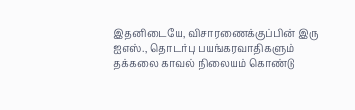இதனிடையே, விசாரணைக்குப்பின் இரு ஐஎஸ்., தொடர்பு பயங்கரவாதிகளும் தக்கலை காவல் நிலையம் கொண்டு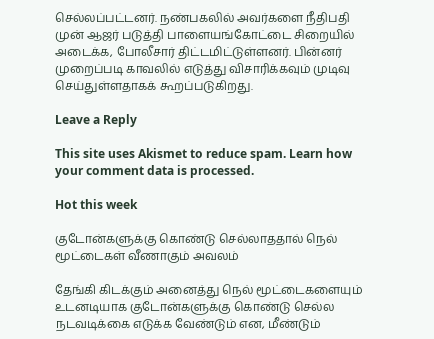செல்லப்பட்டனர். நண்பகலில் அவர்களை நீதிபதி முன் ஆஜர் படுத்தி பாளையங்கோட்டை சிறையில் அடைக்க, போலீசார் திட்டமிட்டுள்ளனர். பின்னர் முறைப்படி காவலில் எடுத்து விசாரிக்கவும் முடிவு செய்துள்ளதாகக் கூறப்படுகிறது.

Leave a Reply

This site uses Akismet to reduce spam. Learn how your comment data is processed.

Hot this week

குடோன்களுக்கு கொண்டு செல்லாததால் நெல் மூட்டைகள் வீணாகும் அவலம்

தேங்கி கிடக்கும் அனைத்து நெல் மூட்டைகளையும் உடனடியாக குடோன்களுக்கு கொண்டு செல்ல நடவடிக்கை எடுக்க வேண்டும் என, மீண்டும்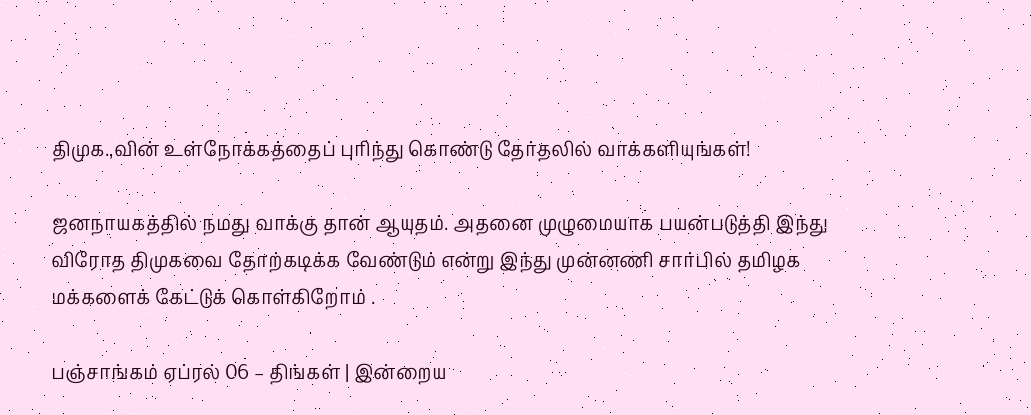திமுக.,வின் உள்நோக்கத்தைப் புரிந்து கொண்டு தேர்தலில் வாக்களியுங்கள்!

ஜனநாயகத்தில் நமது வாக்கு தான் ஆயுதம். அதனை முழுமையாக பயன்படுத்தி இந்து விரோத திமுகவை தோற்கடிக்க வேண்டும் என்று இந்து முன்னணி சார்பில் தமிழக மக்களைக் கேட்டுக் கொள்கிறோம் .

பஞ்சாங்கம் ஏப்ரல் 06 – திங்கள் | இன்றைய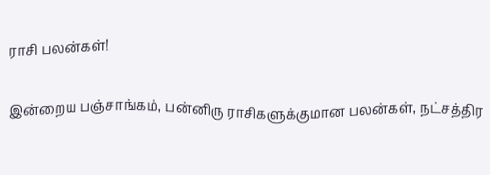ராசி பலன்கள்!

இன்றைய பஞ்சாங்கம், பன்னிரு ராசிகளுக்குமான பலன்கள், நட்சத்திர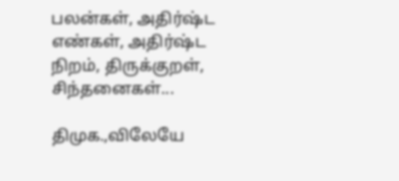பலன்கள், அதிர்ஷ்ட எண்கள், அதிர்ஷ்ட நிறம், திருக்குறள், சிந்தனைகள்...

திமுக.,விலேயே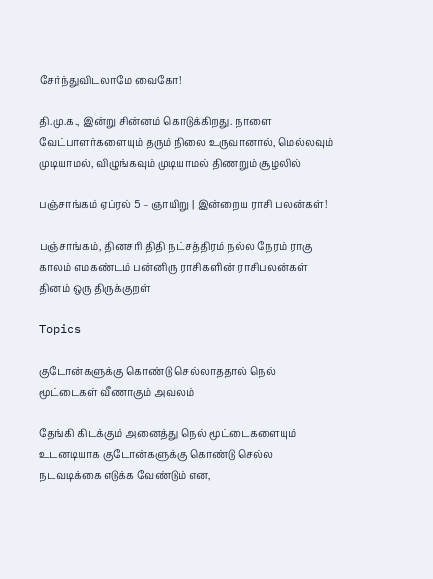சேர்ந்துவிடலாமே வைகோ!

தி.மு.க., இன்று சின்னம் கொடுக்கிறது. நாளை வேட்பாளர்களையும் தரும் நிலை உருவானால், மெல்லவும் முடியாமல், விழுங்கவும் முடியாமல் திணறும் சூழலில்

பஞ்சாங்கம் ஏப்ரல் 5 – ஞாயிறு | இன்றைய ராசி பலன்கள்!

பஞ்சாங்கம், தினசரி திதி நட்சத்திரம் நல்ல நேரம் ராகு காலம் எமகண்டம் பன்னிரு ராசிகளின் ராசிபலன்கள் தினம் ஒரு திருக்குறள்

Topics

குடோன்களுக்கு கொண்டு செல்லாததால் நெல் மூட்டைகள் வீணாகும் அவலம்

தேங்கி கிடக்கும் அனைத்து நெல் மூட்டைகளையும் உடனடியாக குடோன்களுக்கு கொண்டு செல்ல நடவடிக்கை எடுக்க வேண்டும் என,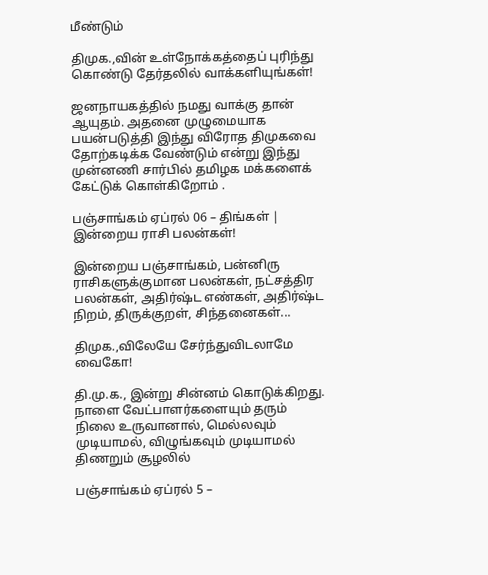மீண்டும்

திமுக.,வின் உள்நோக்கத்தைப் புரிந்து கொண்டு தேர்தலில் வாக்களியுங்கள்!

ஜனநாயகத்தில் நமது வாக்கு தான் ஆயுதம். அதனை முழுமையாக பயன்படுத்தி இந்து விரோத திமுகவை தோற்கடிக்க வேண்டும் என்று இந்து முன்னணி சார்பில் தமிழக மக்களைக் கேட்டுக் கொள்கிறோம் .

பஞ்சாங்கம் ஏப்ரல் 06 – திங்கள் | இன்றைய ராசி பலன்கள்!

இன்றைய பஞ்சாங்கம், பன்னிரு ராசிகளுக்குமான பலன்கள், நட்சத்திர பலன்கள், அதிர்ஷ்ட எண்கள், அதிர்ஷ்ட நிறம், திருக்குறள், சிந்தனைகள்...

திமுக.,விலேயே சேர்ந்துவிடலாமே வைகோ!

தி.மு.க., இன்று சின்னம் கொடுக்கிறது. நாளை வேட்பாளர்களையும் தரும் நிலை உருவானால், மெல்லவும் முடியாமல், விழுங்கவும் முடியாமல் திணறும் சூழலில்

பஞ்சாங்கம் ஏப்ரல் 5 –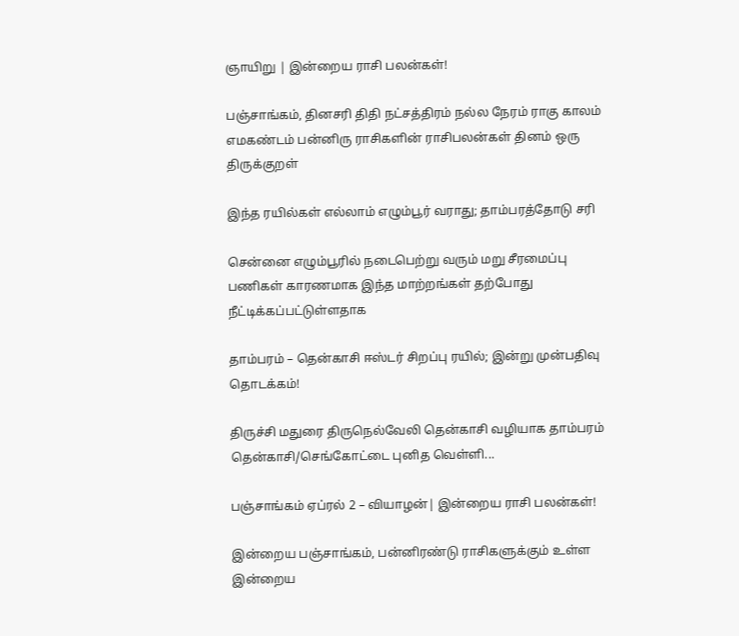ஞாயிறு | இன்றைய ராசி பலன்கள்!

பஞ்சாங்கம், தினசரி திதி நட்சத்திரம் நல்ல நேரம் ராகு காலம் எமகண்டம் பன்னிரு ராசிகளின் ராசிபலன்கள் தினம் ஒரு திருக்குறள்

இந்த ரயில்கள் எல்லாம் எழும்பூர் வராது; தாம்பரத்தோடு சரி

சென்னை எழும்பூரில் நடைபெற்று வரும் மறு சீரமைப்பு பணிகள் காரணமாக இந்த மாற்றங்கள் தற்போது நீட்டிக்கப்பட்டுள்ளதாக‌

தாம்பரம் – தென்காசி ஈஸ்டர் சிறப்பு ரயில்; இன்று முன்பதிவு தொடக்கம்!

திருச்சி மதுரை திருநெல்வேலி தென்காசி வழியாக தாம்பரம் தென்காசி/செங்கோட்டை புனித வெள்ளி...

பஞ்சாங்கம் ஏப்ரல் 2 – வியாழன்| இன்றைய ராசி பலன்கள்!

இன்றைய பஞ்சாங்கம், பன்னிரண்டு ராசிகளுக்கும் உள்ள இன்றைய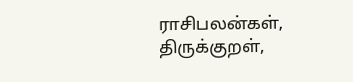ராசிபலன்கள், திருக்குறள்,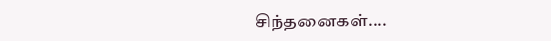சிந்தனைகள்....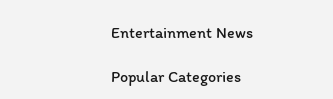Entertainment News

Popular Categories